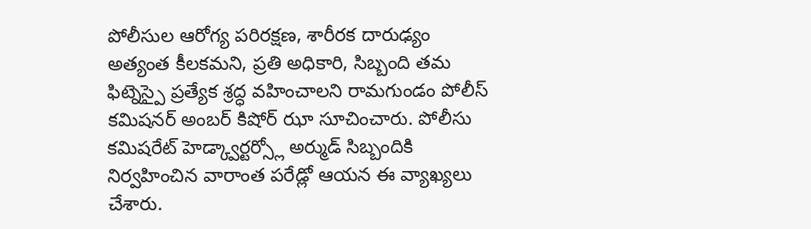పోలీసుల ఆరోగ్య పరిరక్షణ, శారీరక దారుఢ్యం అత్యంత కీలకమని, ప్రతి అధికారి, సిబ్బంది తమ ఫిట్నెస్పై ప్రత్యేక శ్రద్ధ వహించాలని రామగుండం పోలీస్ కమిషనర్ అంబర్ కిషోర్ ఝా సూచించారు. పోలీసు కమిషరేట్ హెడ్క్వార్టర్స్లో అర్ముడ్ సిబ్బందికి నిర్వహించిన వారాంత పరేడ్లో ఆయన ఈ వ్యాఖ్యలు చేశారు.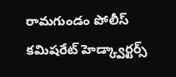రామగుండం పోలీస్ కమిషరేట్ హెడ్క్వార్టర్స్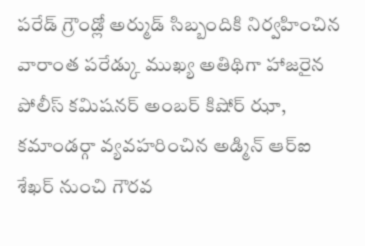పరేడ్ గ్రౌండ్లో అర్ముడ్ సిబ్బందికి నిర్వహించిన వారాంత పరేడ్కు ముఖ్య అతిథిగా హాజరైన పోలీస్ కమిషనర్ అంబర్ కిషోర్ ఝా, కమాండర్గా వ్యవహరించిన అడ్మిన్ ఆర్ఐ శేఖర్ నుంచి గౌరవ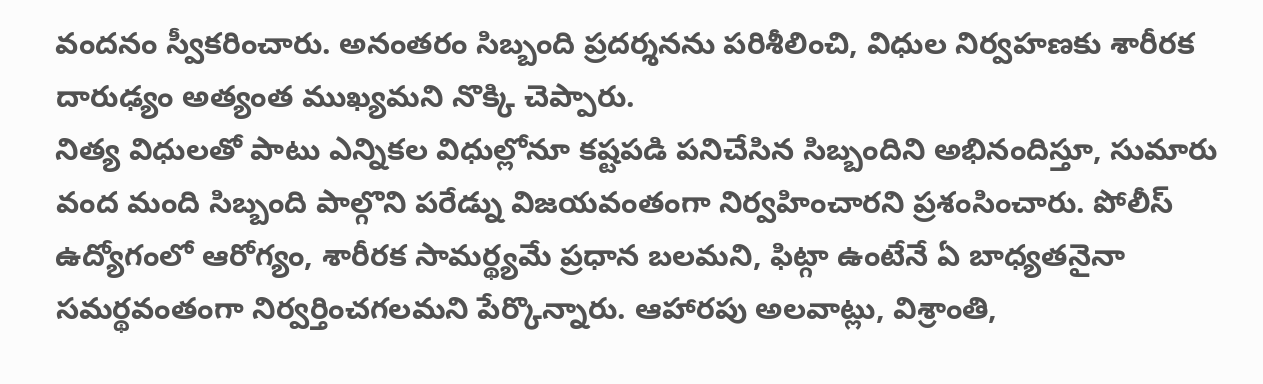వందనం స్వీకరించారు. అనంతరం సిబ్బంది ప్రదర్శనను పరిశీలించి, విధుల నిర్వహణకు శారీరక దారుఢ్యం అత్యంత ముఖ్యమని నొక్కి చెప్పారు.
నిత్య విధులతో పాటు ఎన్నికల విధుల్లోనూ కష్టపడి పనిచేసిన సిబ్బందిని అభినందిస్తూ, సుమారు వంద మంది సిబ్బంది పాల్గొని పరేడ్ను విజయవంతంగా నిర్వహించారని ప్రశంసించారు. పోలీస్ ఉద్యోగంలో ఆరోగ్యం, శారీరక సామర్థ్యమే ప్రధాన బలమని, ఫిట్గా ఉంటేనే ఏ బాధ్యతనైనా సమర్థవంతంగా నిర్వర్తించగలమని పేర్కొన్నారు. ఆహారపు అలవాట్లు, విశ్రాంతి,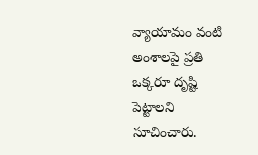వ్యాయామం వంటి అంశాలపై ప్రతి ఒక్కరూ దృష్టి పెట్టాలని సూచించారు.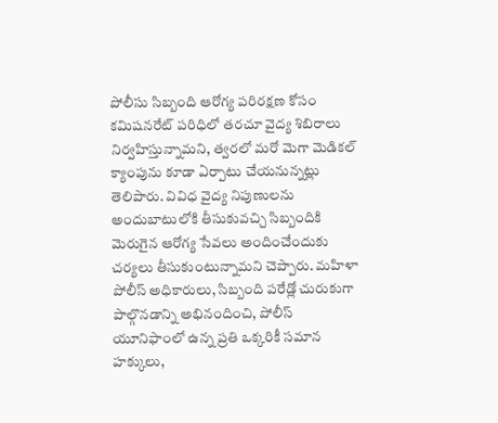పోలీసు సిబ్బంది ఆరోగ్య పరిరక్షణ కోసం కమిషనరేట్ పరిధిలో తరచూ వైద్య శిబిరాలు నిర్వహిస్తున్నామని, త్వరలో మరో మెగా మెడికల్ క్యాంపును కూడా ఏర్పాటు చేయనున్నట్లు తెలిపారు. వివిధ వైద్య నిపుణులను అందుబాటులోకి తీసుకువచ్చి సిబ్బందికి మెరుగైన ఆరోగ్య సేవలు అందించేందుకు చర్యలు తీసుకుంటున్నామని చెప్పారు. మహిళా పోలీస్ అధికారులు, సిబ్బంది పరేడ్లో చురుకుగా పాల్గొనడాన్ని అభినందించి, పోలీస్ యూనిఫాంలో ఉన్న ప్రతి ఒక్కరికీ సమాన హక్కులు,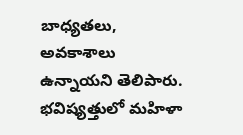బాధ్యతలు, అవకాశాలు ఉన్నాయని తెలిపారు.
భవిష్యత్తులో మహిళా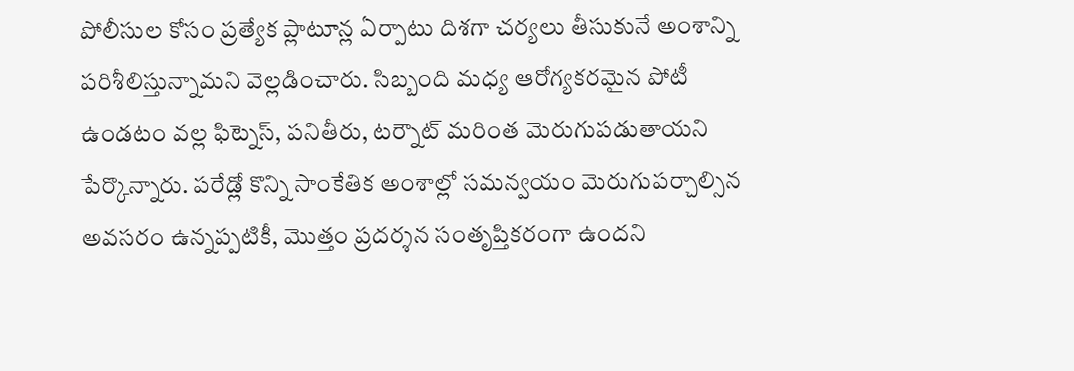పోలీసుల కోసం ప్రత్యేక ప్లాటూన్ల ఏర్పాటు దిశగా చర్యలు తీసుకునే అంశాన్ని పరిశీలిస్తున్నామని వెల్లడించారు. సిబ్బంది మధ్య ఆరోగ్యకరమైన పోటీ ఉండటం వల్ల ఫిట్నెస్, పనితీరు, టర్నౌట్ మరింత మెరుగుపడుతాయని పేర్కొన్నారు. పరేడ్లో కొన్ని సాంకేతిక అంశాల్లో సమన్వయం మెరుగుపర్చాల్సిన అవసరం ఉన్నప్పటికీ, మొత్తం ప్రదర్శన సంతృప్తికరంగా ఉందని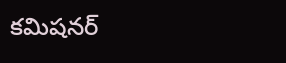కమిషనర్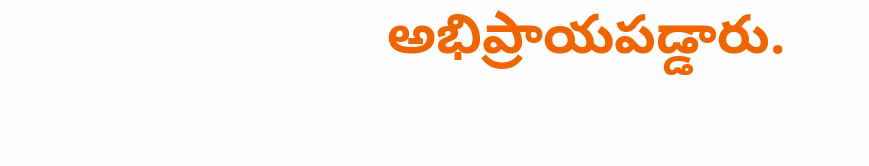అభిప్రాయపడ్డారు.